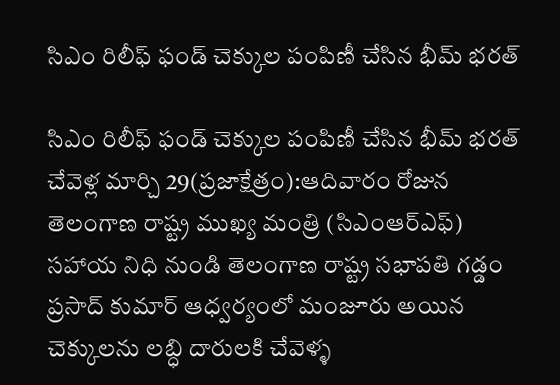సిఎం రిలీఫ్ ఫండ్ చెక్కుల పంపిణీ చేసిన భీమ్ భరత్

సిఎం రిలీఫ్ ఫండ్ చెక్కుల పంపిణీ చేసిన భీమ్ భరత్ చేవెళ్ల మార్చి 29(ప్రజాక్షేత్రం):ఆదివారం రోజున తెలంగాణ రాష్ట్ర ముఖ్య మంత్రి (సిఎంఆర్ఎఫ్) సహాయ నిధి నుండి తెలంగాణ రాష్ట్ర సభాపతి గడ్డం ప్రసాద్ కుమార్ ఆధ్వర్యంలో మంజూరు అయిన చెక్కులను లబ్ధి దారులకి చేవెళ్ళ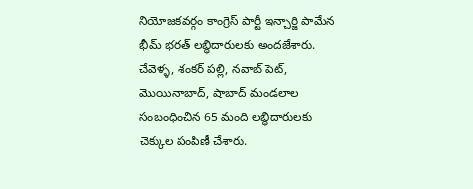నియోజకవర్గం కాంగ్రెస్ పార్టీ ఇన్చార్జి పామేన భీమ్ భరత్ లబ్ధిదారులకు అందజేశారు. చేవెళ్ళ, శంకర్ పల్లి, నవాబ్ పెట్, మొయినాబాద్, షాబాద్ మండలాల సంబంధించిన 65 మంది లబ్ధిదారులకు చెక్కుల పంపిణీ చేశారు.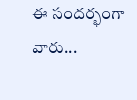ఈ సందర్భంగా వారు...